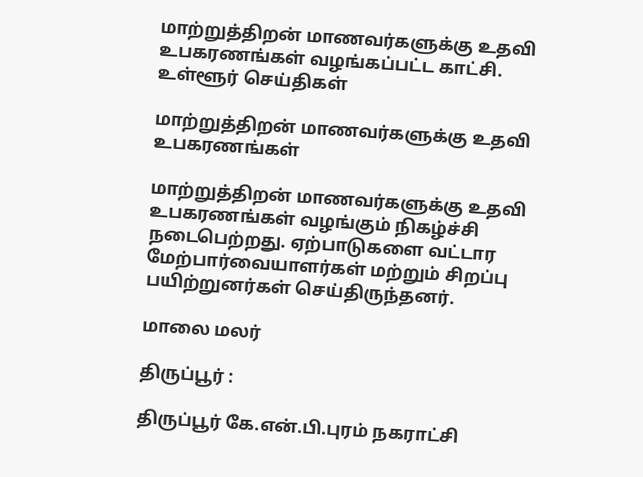மாற்றுத்திறன் மாணவர்களுக்கு உதவி உபகரணங்கள் வழங்கப்பட்ட காட்சி.
உள்ளூர் செய்திகள்

மாற்றுத்திறன் மாணவர்களுக்கு உதவி உபகரணங்கள்

மாற்றுத்திறன் மாணவர்களுக்கு உதவி உபகரணங்கள் வழங்கும் நிகழ்ச்சி நடைபெற்றது. ஏற்பாடுகளை வட்டார மேற்பார்வையாளர்கள் மற்றும் சிறப்பு பயிற்றுனர்கள் செய்திருந்தனர்.

மாலை மலர்

திருப்பூர் :

திருப்பூர் கே.என்.பி.புரம் நகராட்சி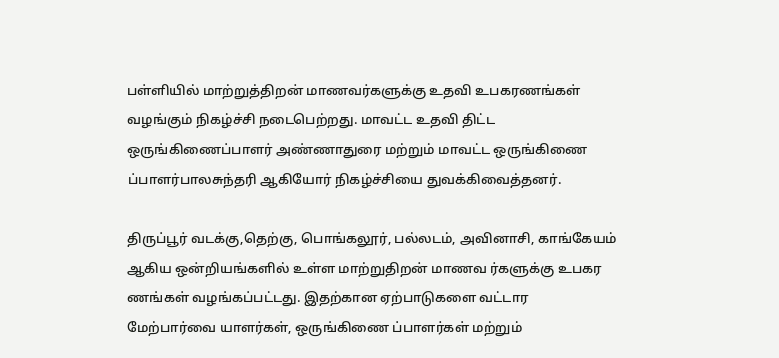பள்ளியில் மாற்றுத்திறன் மாணவர்களுக்கு உதவி உபகரணங்கள் வழங்கும் நிகழ்ச்சி நடைபெற்றது. மாவட்ட உதவி திட்ட ஒருங்கிணைப்பாளர் அண்ணாதுரை மற்றும் மாவட்ட ஒருங்கிணை ப்பாளர்பாலசுந்தரி ஆகியோர் நிகழ்ச்சியை துவக்கிவைத்தனர்.

திருப்பூர் வடக்கு,தெற்கு, பொங்கலூர், பல்லடம், அவினாசி, காங்கேயம் ஆகிய ஒன்றியங்களில் உள்ள மாற்றுதிறன் மாணவ ர்களுக்கு உபகர ணங்கள் வழங்கப்பட்டது. இதற்கான ஏற்பாடுகளை வட்டார மேற்பார்வை யாளர்கள், ஒருங்கிணை ப்பாளர்கள் மற்றும்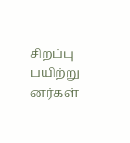சிறப்பு பயிற்று னர்கள்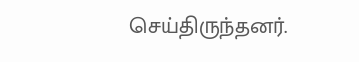செய்திருந்தனர்.